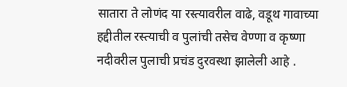सातारा ते लोणंद या रस्त्यावरील वाढे, वडूथ गावाच्या हद्दीतील रस्त्याची व पुलांची तसेच वेण्णा व कृष्णा नदीवरील पुलाची प्रचंड दुरवस्था झालेली आहे .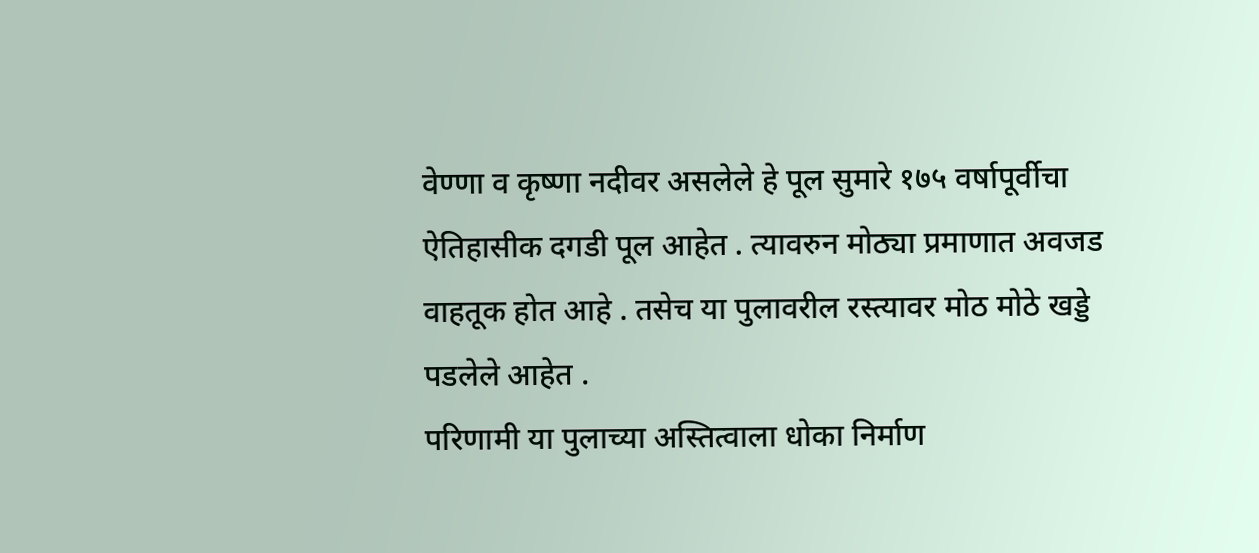वेण्णा व कृष्णा नदीवर असलेले हे पूल सुमारे १७५ वर्षापूर्वीचा ऐतिहासीक दगडी पूल आहेत . त्यावरुन मोठ्या प्रमाणात अवजड वाहतूक होत आहे . तसेच या पुलावरील रस्त्यावर मोठ मोठे खड्डे पडलेले आहेत .
परिणामी या पुलाच्या अस्तित्वाला धोका निर्माण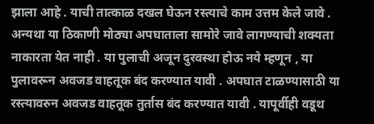झाला आहे . याची तात्काळ दखल घेऊन रस्त्याचे काम उत्तम केले जावे . अन्यथा या ठिकाणी मोठ्या अपघाताला सामोरे जावे लागण्याची शक्यता नाकारता येत नाही . या पुलाची अजून दुरवस्था होऊ नये म्हणून , या पुलावरून अवजड वाहतूक बंद करण्यात यावी . अपघात टाळण्यासाठी या रस्त्यावरुन अवजड वाहतूक तुर्तास बंद करण्यात यावी . यापूर्वीही वडूथ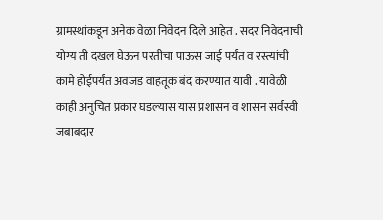ग्रामस्थांकडून अनेक वेळा निवेदन दिले आहेत . सदर निवेदनाची योग्य ती दखल घेऊन परतीचा पाऊस जाई पर्यंत व रस्त्यांची कामे होईपर्यंत अवजड वाहतूक बंद करण्यात यावी . यावेळी काही अनुचित प्रकार घडल्यास यास प्रशासन व शासन सर्वस्वी जबाबदार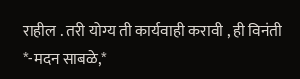राहील . तरी योग्य ती कार्यवाही करावी , ही विनंती
*-मदन साबळे,*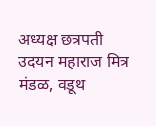अध्यक्ष छत्रपती उदयन महाराज मित्र मंडळ, वडूथ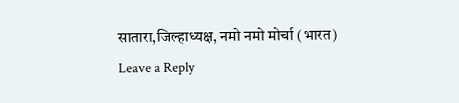सातारा,जिल्हाध्यक्ष, नमो नमो मोर्चा (भारत)
Leave a Reply